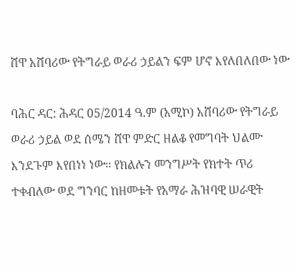ሸዋ አሸባሪው የትግራይ ወራሪ ኃይልን ፍም ሆኖ እየለበለበው ነው

ባሕር ዳር: ሕዳር 05/2014 ዓ.ም (አሚኮ) አሸባሪው የትግራይ ወራሪ ኃይል ወደ ሰሜን ሸዋ ምድር ዘልቆ የመግባት ህልሙ እንደጉም እየበነነ ነው። የክልሉን መንግሥት የክተት ጥሪ ተቀብለው ወደ ግንባር ከዘመቱት የአማራ ሕዝባዊ ሠራዊት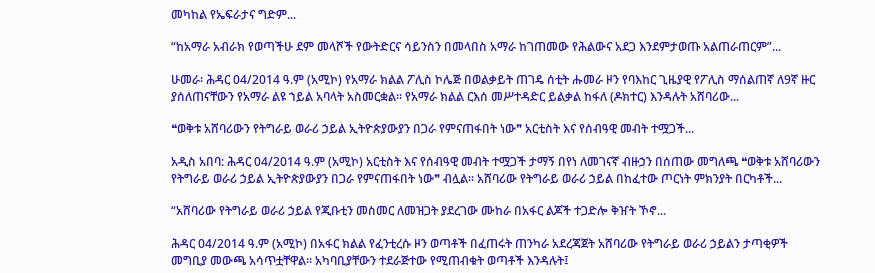መካከል የኤፍራታና ግድም...

“ከአማራ አብራክ የወጣችሁ ደም መላሾች የውትድርና ሳይንስን በመላበስ አማራ ከገጠመው የሕልውና አደጋ እንደምታወጡ አልጠራጠርም”...

ሁመራ፡ ሕዳር 04/2014 ዓ.ም (አሚኮ) የአማራ ክልል ፖሊስ ኮሌጅ በወልቃይት ጠገዴ ሰቲት ሑመራ ዞን የባእከር ጊዜያዊ የፖሊስ ማሰልጠኛ ለ9ኛ ዙር ያሰለጠናቸውን የአማራ ልዩ ኀይል አባላት አስመርቋል። የአማራ ክልል ርእሰ መሥተዳድር ይልቃል ከፋለ (ዶክተር) እንዳሉት አሸባሪው...

❝ወቅቱ አሸባሪውን የትግራይ ወራሪ ኃይል ኢትዮጵያውያን በጋራ የምናጠፋበት ነው❞ አርቲስት እና የሰብዓዊ መብት ተሟጋች...

አዲስ አበባ: ሕዳር 04/2014 ዓ.ም (አሚኮ) አርቲስት እና የሰብዓዊ መብት ተሟጋች ታማኝ በየነ ለመገናኛ ብዙኃን በሰጠው መግለጫ ❝ወቅቱ አሸባሪውን የትግራይ ወራሪ ኃይል ኢትዮጵያውያን በጋራ የምናጠፋበት ነው❞ ብሏል። አሸባሪው የትግራይ ወራሪ ኃይል በከፈተው ጦርነት ምክንያት በርካቶች...

“አሸባሪው የትግራይ ወራሪ ኃይል የጂቡቲን መስመር ለመዝጋት ያደረገው ሙከራ በአፋር ልጆች ተጋድሎ ቅዠት ኾኖ...

ሕዳር 04/2014 ዓ.ም (አሚኮ) በአፋር ክልል የፈንቲረሱ ዞን ወጣቶች በፈጠሩት ጠንካራ አደረጃጀት አሸባሪው የትግራይ ወራሪ ኃይልን ታጣቂዎች መግቢያ መውጫ አሳጥቷቸዋል። አካባቢያቸውን ተደራጅተው የሚጠብቁት ወጣቶች እንዳሉት፤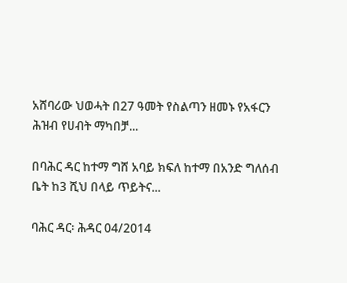አሸባሪው ህወሓት በ27 ዓመት የስልጣን ዘመኑ የአፋርን ሕዝብ የሀብት ማካበቻ...

በባሕር ዳር ከተማ ግሸ አባይ ክፍለ ከተማ በአንድ ግለሰብ ቤት ከ3 ሺህ በላይ ጥይትና...

ባሕር ዳር፡ ሕዳር 04/2014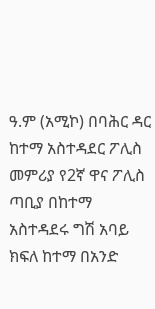ዓ.ም (አሚኮ) በባሕር ዳር ከተማ አስተዳደር ፖሊስ መምሪያ የ2ኛ ዋና ፖሊስ ጣቢያ በከተማ አስተዳደሩ ግሽ አባይ ክፍለ ከተማ በአንድ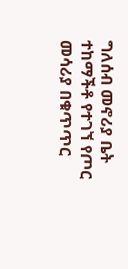ግለሰብ መኖሪያ ቤት ተከማችቶ የተገኘ የጦር መሳሪያ በቁጥጥር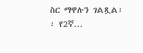ስር ማዋሉን ገልጿል፡፡ የ2ኛ...